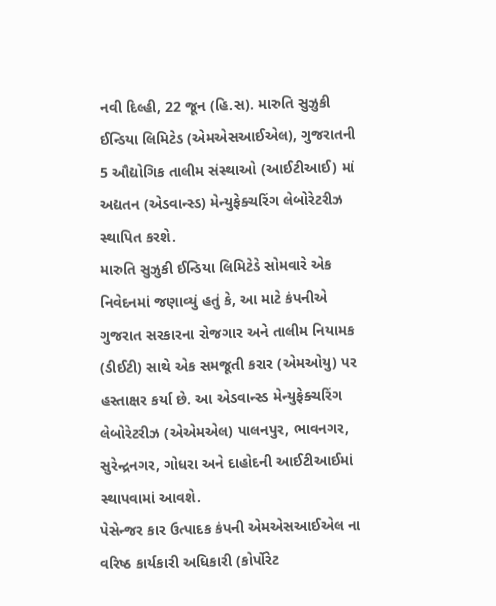નવી દિલ્હી, 22 જૂન (હિ.સ). મારુતિ સુઝુકી ઈન્ડિયા લિમિટેડ (એમએસઆઈએલ), ગુજરાતની 5 ઔદ્યોગિક તાલીમ સંસ્થાઓ (આઈટીઆઈ) માં અદ્યતન (એડવાન્સ્ડ) મેન્યુફેક્ચરિંગ લેબોરેટરીઝ સ્થાપિત કરશે.
મારુતિ સુઝુકી ઈન્ડિયા લિમિટેડે સોમવારે એક નિવેદનમાં જણાવ્યું હતું કે, આ માટે કંપનીએ ગુજરાત સરકારના રોજગાર અને તાલીમ નિયામક (ડીઈટી) સાથે એક સમજૂતી કરાર (એમઓયુ) પર હસ્તાક્ષર કર્યા છે. આ એડવાન્સ્ડ મેન્યુફેક્ચરિંગ લેબોરેટરીઝ (એએમએલ) પાલનપુર, ભાવનગર, સુરેન્દ્રનગર, ગોધરા અને દાહોદની આઈટીઆઈમાં સ્થાપવામાં આવશે.
પેસેન્જર કાર ઉત્પાદક કંપની એમએસઆઈએલ ના વરિષ્ઠ કાર્યકારી અધિકારી (કોર્પોરેટ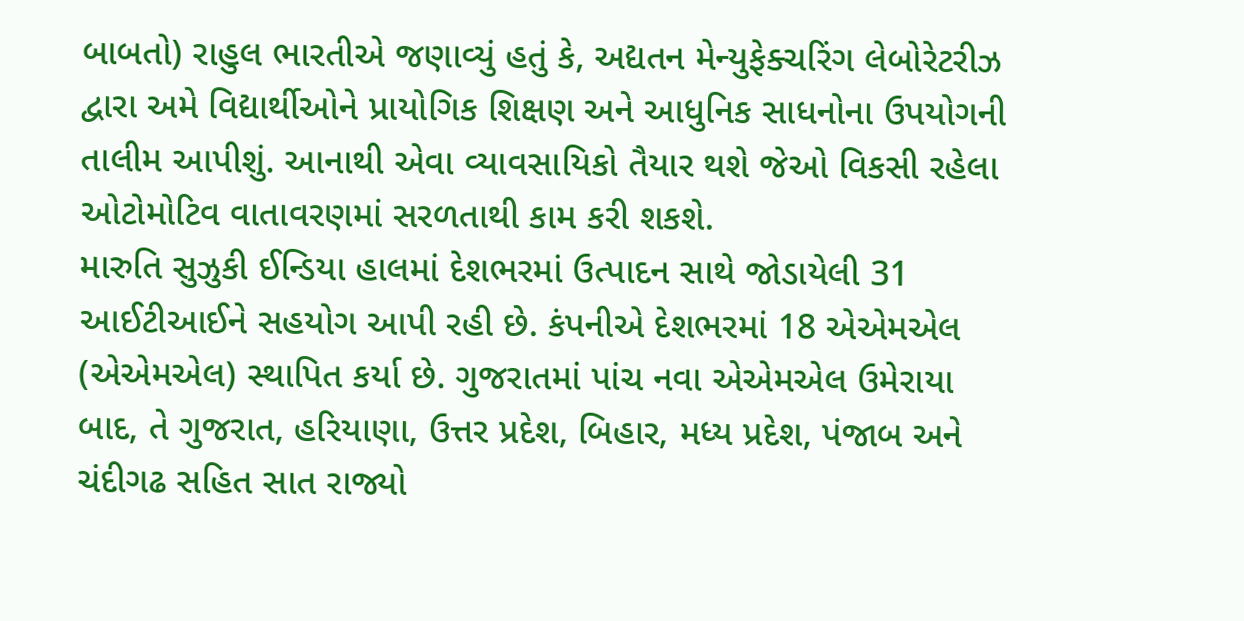બાબતો) રાહુલ ભારતીએ જણાવ્યું હતું કે, અદ્યતન મેન્યુફેક્ચરિંગ લેબોરેટરીઝ દ્વારા અમે વિદ્યાર્થીઓને પ્રાયોગિક શિક્ષણ અને આધુનિક સાધનોના ઉપયોગની તાલીમ આપીશું. આનાથી એવા વ્યાવસાયિકો તૈયાર થશે જેઓ વિકસી રહેલા ઓટોમોટિવ વાતાવરણમાં સરળતાથી કામ કરી શકશે.
મારુતિ સુઝુકી ઈન્ડિયા હાલમાં દેશભરમાં ઉત્પાદન સાથે જોડાયેલી 31 આઈટીઆઈને સહયોગ આપી રહી છે. કંપનીએ દેશભરમાં 18 એએમએલ (એએમએલ) સ્થાપિત કર્યા છે. ગુજરાતમાં પાંચ નવા એએમએલ ઉમેરાયા બાદ, તે ગુજરાત, હરિયાણા, ઉત્તર પ્રદેશ, બિહાર, મધ્ય પ્રદેશ, પંજાબ અને ચંદીગઢ સહિત સાત રાજ્યો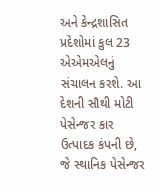અને કેન્દ્રશાસિત પ્રદેશોમાં કુલ 23 એએમએલનું સંચાલન કરશે. આ દેશની સૌથી મોટી પેસેન્જર કાર ઉત્પાદક કંપની છે, જે સ્થાનિક પેસેન્જર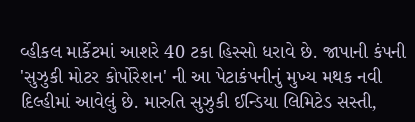વ્હીકલ માર્કેટમાં આશરે 40 ટકા હિસ્સો ધરાવે છે. જાપાની કંપની 'સુઝુકી મોટર કોર્પોરેશન' ની આ પેટાકંપનીનું મુખ્ય મથક નવી દિલ્હીમાં આવેલું છે. મારુતિ સુઝુકી ઈન્ડિયા લિમિટેડ સસ્તી,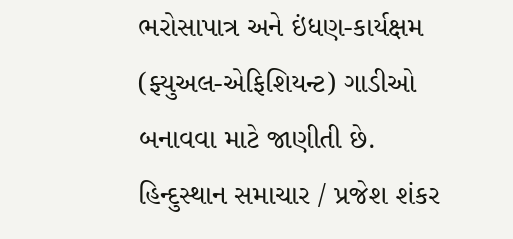ભરોસાપાત્ર અને ઇંધણ-કાર્યક્ષમ (ફ્યુઅલ-એફિશિયન્ટ) ગાડીઓ બનાવવા માટે જાણીતી છે.
હિન્દુસ્થાન સમાચાર / પ્રજેશ શંકર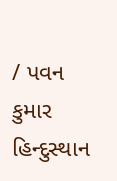/ પવન કુમાર
હિન્દુસ્થાન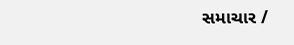સમાચાર /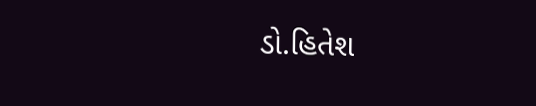ડો.હિતેશ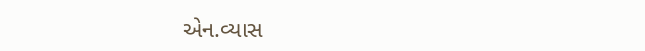એન.વ્યાસ